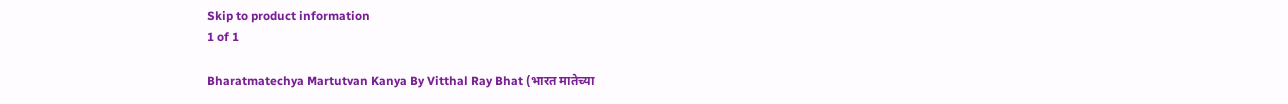Skip to product information
1 of 1

Bharatmatechya Martutvan Kanya By Vitthal Ray Bhat (भारत मातेच्या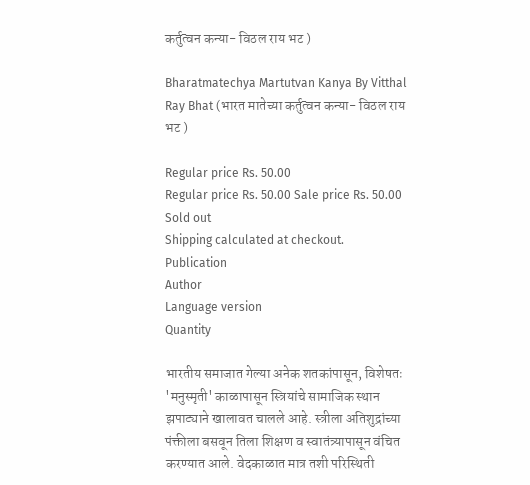कर्तुत्वन कन्या- विठल राय भट )

Bharatmatechya Martutvan Kanya By Vitthal Ray Bhat (भारत मातेच्या कर्तुत्वन कन्या- विठल राय भट )

Regular price Rs. 50.00
Regular price Rs. 50.00 Sale price Rs. 50.00
Sold out
Shipping calculated at checkout.
Publication
Author
Language version
Quantity

भारतीय समाजात गेल्या अनेक शतकांपासून, विशेषतः 'मनुस्मृती' काळापासून स्त्रियांचे सामाजिक स्थान झपाट्याने खालावत चालले आहे. स्त्रीला अतिशुद्रांच्या पंक्तीला बसवून तिला शिक्षण व स्वातंत्र्यापासून वंचित करण्यात आले. वेदकाळात मात्र तशी परिस्थिती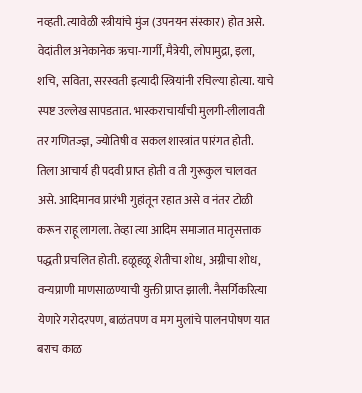नव्हती. त्यावेळी स्त्रीयांचे मुंज (उपनयन संस्कार) होत असे. वेदांतील अनेकानेक ऋचा-गार्गी, मैत्रेयी, लोपामुद्रा, इला, शचि, सविता, सरस्वती इत्यादी स्त्रियांनी रचिल्या होत्या. याचे स्पष्ट उल्लेख सापडतात. भास्कराचार्यांची मुलगी-लीलावती तर गणितज्ज्ञ, ज्योतिषी व सकल शास्त्रांत पारंगत होती. तिला आचार्य ही पदवी प्राप्त होती व ती गुरूकुल चालवत असे. आदिमानव प्रारंभी गुहांतून रहात असे व नंतर टोळी करून राहू लागला. तेव्हा त्या आदिम समाजात मातृसत्ताक पद्धती प्रचलित होती. हळूहळू शेतीचा शोध, अग्नीचा शोध, वन्यप्राणी माणसाळण्याची युक्ती प्राप्त झाली. नैसर्गिकरित्या येणारे गरोदरपण, बाळंतपण व मग मुलांचे पालनपोषण यात बराच काळ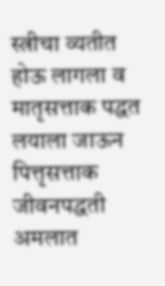स्त्रीचा व्यतीत होऊ लागला व मातृसत्ताक पद्धत लयाला जाऊन पित्तृसत्ताक जीवनपद्धती अमलात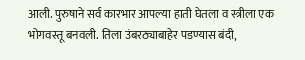आली. पुरुषाने सर्व कारभार आपल्या हाती घेतला व स्त्रीला एक भोगवस्तू बनवली. तिला उंबरठ्याबाहेर पडण्यास बंदी,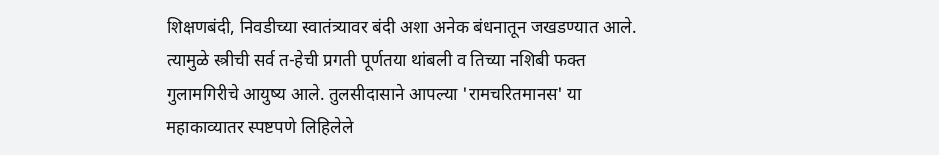शिक्षणबंदी, निवडीच्या स्वातंत्र्यावर बंदी अशा अनेक बंधनातून जखडण्यात आले. त्यामुळे स्त्रीची सर्व त-हेची प्रगती पूर्णतया थांबली व तिच्या नशिबी फक्त गुलामगिरीचे आयुष्य आले. तुलसीदासाने आपल्या 'रामचरितमानस' या महाकाव्यातर स्पष्टपणे लिहिलेले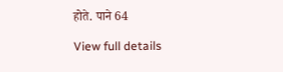होते. पाने 64

View full details